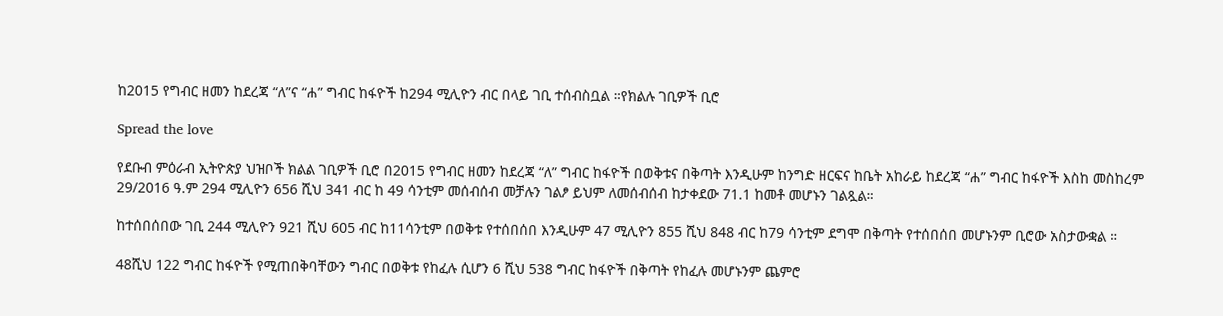ከ2015 የግብር ዘመን ከደረጃ “ለ”ና “ሐ” ግብር ከፋዮች ከ294 ሚሊዮን ብር በላይ ገቢ ተሰብስቧል ።የክልሉ ገቢዎች ቢሮ

Spread the love

የደቡብ ምዕራብ ኢትዮጵያ ህዝቦች ክልል ገቢዎች ቢሮ በ2015 የግብር ዘመን ከደረጃ “ለ” ግብር ከፋዮች በወቅቱና በቅጣት እንዲሁም ከንግድ ዘርፍና ከቤት አከራይ ከደረጃ “ሐ” ግብር ከፋዮች እስከ መስከረም 29/2016 ዓ.ም 294 ሚሊዮን 656 ሺህ 341 ብር ከ 49 ሳንቲም መሰብሰብ መቻሉን ገልፆ ይህም ለመሰብሰብ ከታቀደው 71.1 ከመቶ መሆኑን ገልጿል።

ከተሰበሰበው ገቢ 244 ሚሊዮን 921 ሺህ 605 ብር ከ11ሳንቲም በወቅቱ የተሰበሰበ እንዲሁም 47 ሚሊዮን 855 ሺህ 848 ብር ከ79 ሳንቲም ደግሞ በቅጣት የተሰበሰበ መሆኑንም ቢሮው አስታውቋል ።

48ሺህ 122 ግብር ከፋዮች የሚጠበቅባቸውን ግብር በወቅቱ የከፈሉ ሲሆን 6 ሺህ 538 ግብር ከፋዮች በቅጣት የከፈሉ መሆኑንም ጨምሮ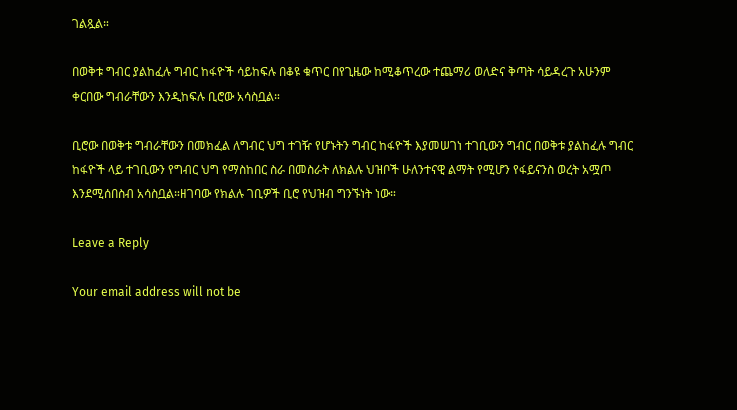ገልጿል።

በወቅቱ ግብር ያልከፈሉ ግብር ከፋዮች ሳይከፍሉ በቆዩ ቁጥር በየጊዜው ከሚቆጥረው ተጨማሪ ወለድና ቅጣት ሳይዳረጉ አሁንም ቀርበው ግብራቸውን እንዲከፍሉ ቢሮው አሳስቧል።

ቢሮው በወቅቱ ግብራቸውን በመክፈል ለግብር ህግ ተገዥ የሆኑትን ግብር ከፋዮች እያመሠገነ ተገቢውን ግብር በወቅቱ ያልከፈሉ ግብር ከፋዮች ላይ ተገቢውን የግብር ህግ የማስከበር ስራ በመስራት ለክልሉ ህዝቦች ሁለንተናዊ ልማት የሚሆን የፋይናንስ ወረት አሟጦ እንደሚሰበስብ አሳስቧል።ዘገባው የክልሉ ገቢዎች ቢሮ የህዝብ ግንኙነት ነው።

Leave a Reply

Your email address will not be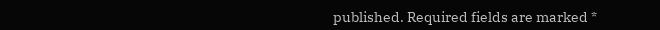published. Required fields are marked *